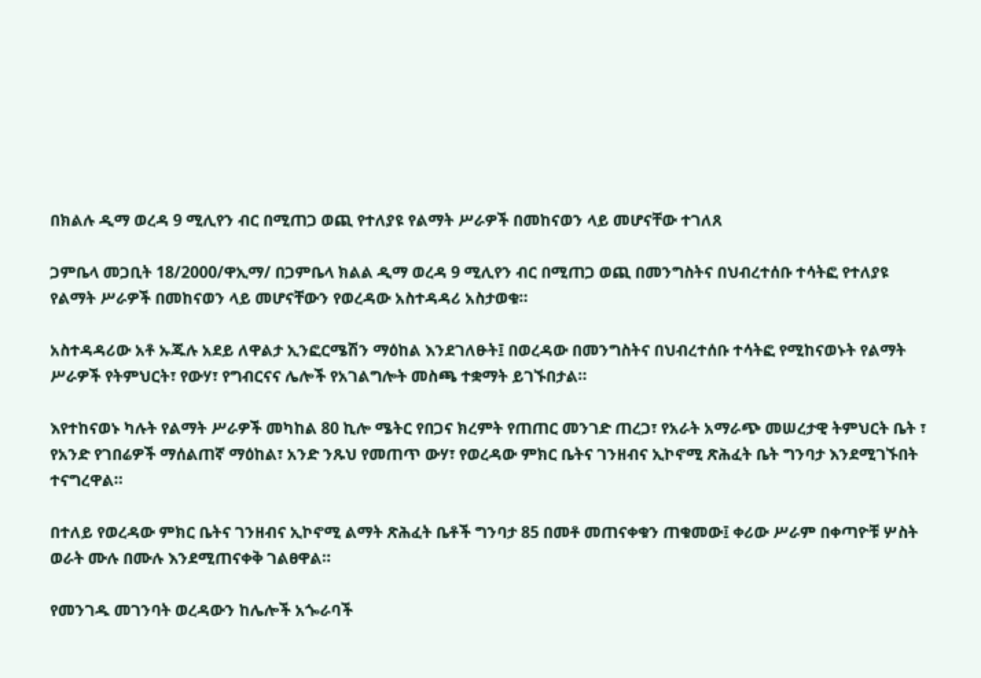በክልሉ ዲማ ወረዳ 9 ሚሊየን ብር በሚጠጋ ወጪ የተለያዩ የልማት ሥራዎች በመከናወን ላይ መሆናቸው ተገለጸ

ጋምቤላ መጋቢት 18/2000/ዋኢማ/ በጋምቤላ ክልል ዲማ ወረዳ 9 ሚሊየን ብር በሚጠጋ ወጪ በመንግስትና በህብረተሰቡ ተሳትፎ የተለያዩ የልማት ሥራዎች በመከናወን ላይ መሆናቸውን የወረዳው አስተዳዳሪ አስታወቁ።

አስተዳዳሪው አቶ ኡጁሉ አደይ ለዋልታ ኢንፎርሜሽን ማዕከል እንደገለፁት፤ በወረዳው በመንግስትና በህብረተሰቡ ተሳትፎ የሚከናወኑት የልማት ሥራዎች የትምህርት፣ የውሃ፣ የግብርናና ሌሎች የአገልግሎት መስጫ ተቋማት ይገኙበታል።

እየተከናወኑ ካሉት የልማት ሥራዎች መካከል 80 ኪሎ ሜትር የበጋና ክረምት የጠጠር መንገድ ጠረጋ፣ የአራት አማራጭ መሠረታዊ ትምህርት ቤት ፣ የአንድ የገበሬዎች ማሰልጠኛ ማዕከል፣ አንድ ንጹህ የመጠጥ ውሃ፣ የወረዳው ምክር ቤትና ገንዘብና ኢኮኖሚ ጽሕፈት ቤት ግንባታ እንደሚገኙበት ተናግረዋል።

በተለይ የወረዳው ምክር ቤትና ገንዘብና ኢኮኖሚ ልማት ጽሕፈት ቤቶች ግንባታ 85 በመቶ መጠናቀቁን ጠቁመው፤ ቀሪው ሥራም በቀጣዮቹ ሦስት ወራት ሙሉ በሙሉ እንደሚጠናቀቅ ገልፀዋል።

የመንገዱ መገንባት ወረዳውን ከሌሎች አጐራባች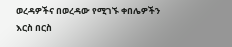ወረዳዎችና በወረዳው የሚገኙ ቀበሌዎችን እርስ በርስ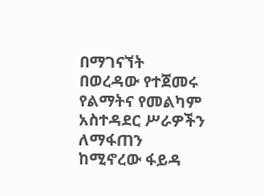በማገናኘት በወረዳው የተጀመሩ የልማትና የመልካም አስተዳደር ሥራዎችን ለማፋጠን ከሚኖረው ፋይዳ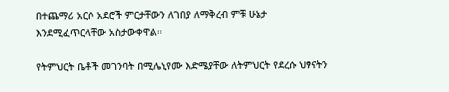በተጨማሪ አርሶ አደሮች ምርታቸውን ለገበያ ለማቅረብ ምቹ ሁኔታ እንደሚፈጥርላቸው አስታውቀዋል።

የትምህርት ቤቶች መገንባት በሚሌኒየሙ እድሜያቸው ለትምህርት የደረሱ ህፃናትን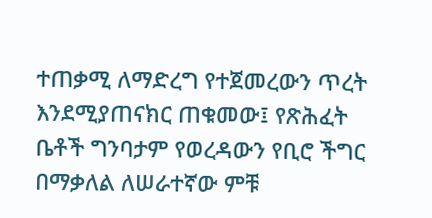ተጠቃሚ ለማድረግ የተጀመረውን ጥረት እንደሚያጠናክር ጠቁመው፤ የጽሕፈት ቤቶች ግንባታም የወረዳውን የቢሮ ችግር በማቃለል ለሠራተኛው ምቹ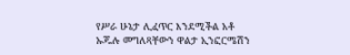የሥራ ሁኔታ ሊፈጥር እንደሚችል አቶ ኡጁሉ መግለጻቸውን ዋልታ ኢንፎርሜሽን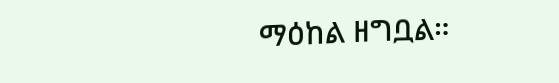ማዕከል ዘግቧል።